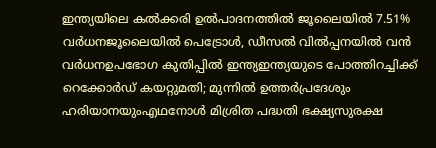ഇന്ത്യയിലെ കല്‍ക്കരി ഉല്‍പാദനത്തിൽ ജൂലൈയില്‍ 7.51% വര്‍ധനജൂലൈയില്‍ പെട്രോള്‍, ഡീസല്‍ വില്‍പ്പനയില്‍ വന്‍ വര്‍ധനഉപഭോഗ കുതിപ്പില്‍ ഇന്ത്യഇന്ത്യയുടെ പോത്തിറച്ചിക്ക് റെക്കോർഡ് കയറ്റുമതി; മുന്നിൽ ഉത്തർപ്രദേശും ഹരിയാനയുംഎഥനോൾ മിശ്രിത പദ്ധതി ഭക്ഷ്യസുരക്ഷ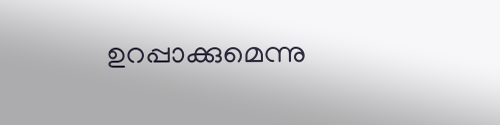ഉറപ്പാക്കുമെന്നു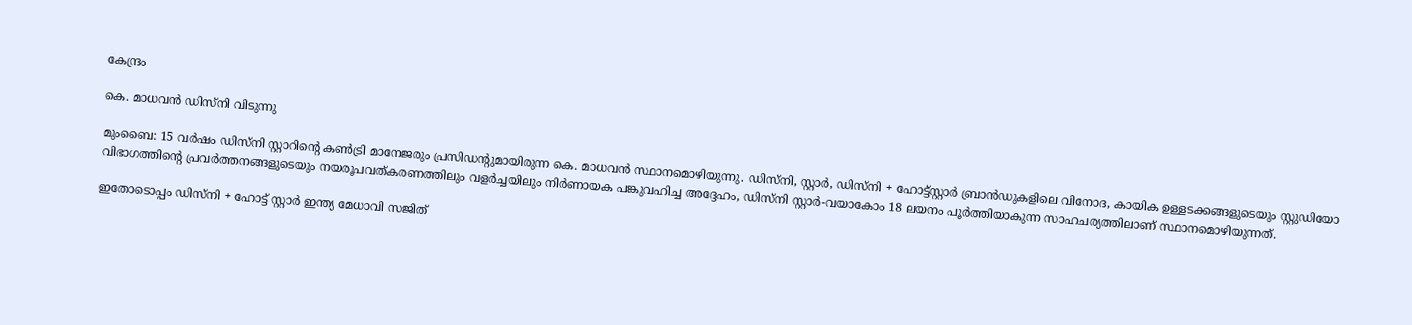കേന്ദ്രം

കെ. മാധവൻ ഡിസ്നി വിടുന്നു

മുംബൈ: 15 വർഷം ഡിസ്നി സ്റ്റാറിന്റെ കണ്‍ട്രി മാനേജരും പ്രസിഡന്റുമായിരുന്ന കെ. മാധവൻ സ്ഥാനമൊഴിയുന്നു. ഡിസ്നി, സ്റ്റാർ, ഡിസ്നി + ഹോട്ട്സ്റ്റാർ ബ്രാൻഡുകളിലെ വിനോദ, കായിക ഉള്ളടക്കങ്ങളുടെയും സ്റ്റുഡിയോ വിഭാഗത്തിന്റെ പ്രവർത്തനങ്ങളുടെയും നയരൂപവത്കരണത്തിലും വളർച്ചയിലും നിർണായക പങ്കുവഹിച്ച അദ്ദേഹം, ഡിസ്നി സ്റ്റാർ-വയാകോം 18 ലയനം പൂർത്തിയാകുന്ന സാഹചര്യത്തിലാണ് സ്ഥാനമൊഴിയുന്നത്.

ഇതോടൊപ്പം ഡിസ്നി + ഹോട്ട് സ്റ്റാർ ഇന്ത്യ മേധാവി സജിത്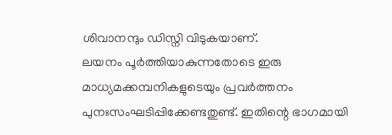ശിവാനന്ദും ഡിസ്നി വിടുകയാണ്.
ലയനം പൂർത്തിയാകുന്നതോടെ ഇരു മാധ്യമക്കമ്പനികളുടെയും പ്രവർത്തനം പുനഃസംഘടിപ്പിക്കേണ്ടതുണ്ട്. ഇതിന്റെ ഭാഗമായി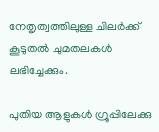നേതൃത്വത്തിലുള്ള ചിലർക്ക് കൂടുതല്‍ ചുമതലകള്‍ ലഭിച്ചേക്കും.

പുതിയ ആളുകള്‍ ഗ്രൂപ്പിലേക്കു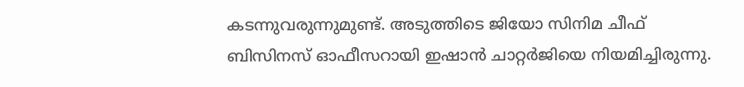കടന്നുവരുന്നുമുണ്ട്. അടുത്തിടെ ജിയോ സിനിമ ചീഫ് ബിസിനസ് ഓഫീസറായി ഇഷാൻ ചാറ്റർജിയെ നിയമിച്ചിരുന്നു.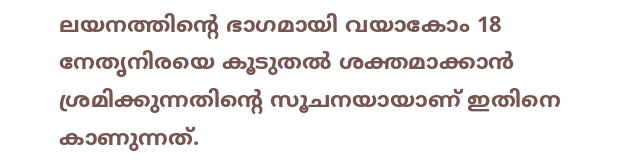ലയനത്തിന്റെ ഭാഗമായി വയാകോം 18 നേതൃനിരയെ കൂടുതല്‍ ശക്തമാക്കാൻ ശ്രമിക്കുന്നതിന്റെ സൂചനയായാണ് ഇതിനെ കാണുന്നത്.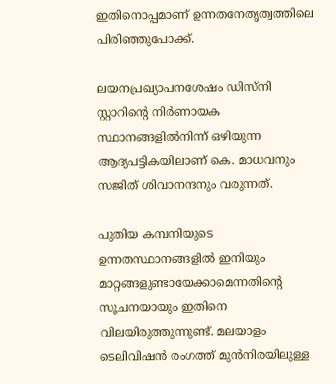ഇതിനൊപ്പമാണ് ഉന്നതനേതൃത്വത്തിലെ പിരിഞ്ഞുപോക്ക്.

ലയനപ്രഖ്യാപനശേഷം ഡിസ്നി സ്റ്റാറിന്റെ നിർണായക സ്ഥാനങ്ങളില്‍നിന്ന് ഒഴിയുന്ന ആദ്യപട്ടികയിലാണ് കെ. മാധവനും സജിത് ശിവാനന്ദനും വരുന്നത്.

പുതിയ കമ്പനിയുടെ ഉന്നതസ്ഥാനങ്ങളില്‍ ഇനിയും മാറ്റങ്ങളുണ്ടായേക്കാമെന്നതിന്റെ സൂചനയായും ഇതിനെ വിലയിരുത്തുന്നുണ്ട്. മലയാളം ടെലിവിഷൻ രംഗത്ത് മുൻനിരയിലുള്ള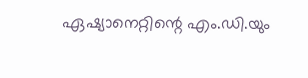ഏഷ്യാനെറ്റിന്റെ എം.ഡി.യും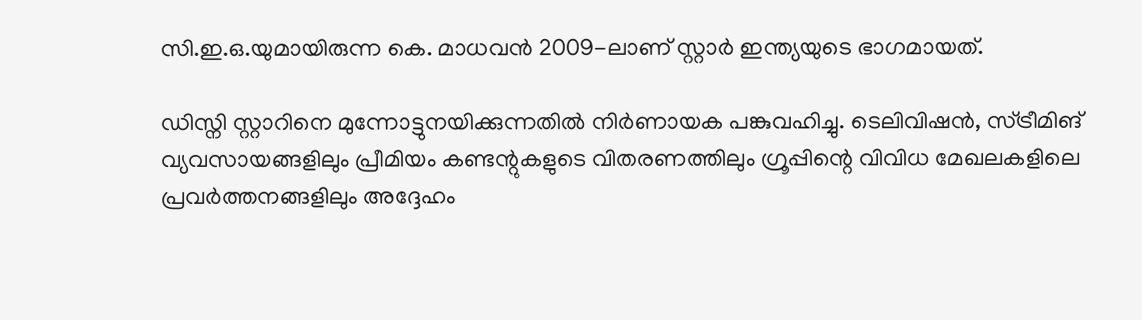സി.ഇ.ഒ.യുമായിരുന്ന കെ. മാധവൻ 2009-ലാണ് സ്റ്റാർ ഇന്ത്യയുടെ ഭാഗമായത്.

ഡിസ്നി സ്റ്റാറിനെ മുന്നോട്ടുനയിക്കുന്നതില്‍ നിർണായക പങ്കുവഹിച്ചു. ടെലിവിഷൻ, സ്ട്രീമിങ് വ്യവസായങ്ങളിലും പ്രീമിയം കണ്ടന്റുകളുടെ വിതരണത്തിലും ഗ്രൂപ്പിന്റെ വിവിധ മേഖലകളിലെ പ്രവർത്തനങ്ങളിലും അദ്ദേഹം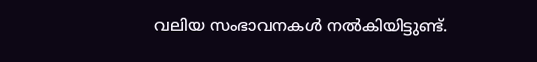വലിയ സംഭാവനകള്‍ നല്‍കിയിട്ടുണ്ട്.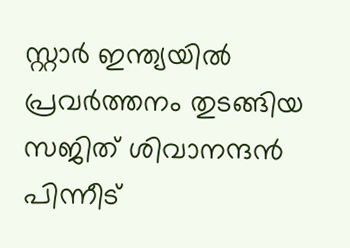സ്റ്റാർ ഇന്ത്യയില്‍ പ്രവർത്തനം തുടങ്ങിയ സജിത് ശിവാനന്ദൻ പിന്നീട്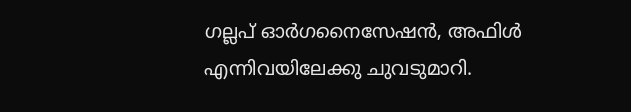ഗല്ലപ് ഓർഗനൈസേഷൻ, അഫിള്‍ എന്നിവയിലേക്കു ചുവടുമാറി.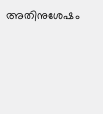അതിനുശേഷം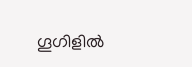ഗൂഗിളില്‍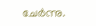ചേർന്നു.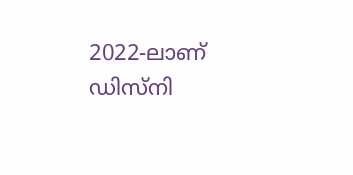2022-ലാണ് ഡിസ്നി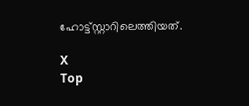ഹോട്ട്സ്റ്റാറിലെത്തിയത്.

X
Top